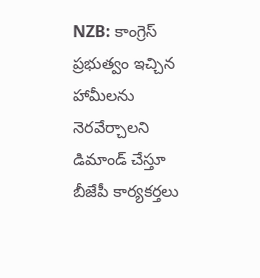NZB: కాంగ్రెస్ ప్రభుత్వం ఇచ్చిన హామీలను నెరవేర్చాలని డిమాండ్ చేస్తూ బీజేపీ కార్యకర్తలు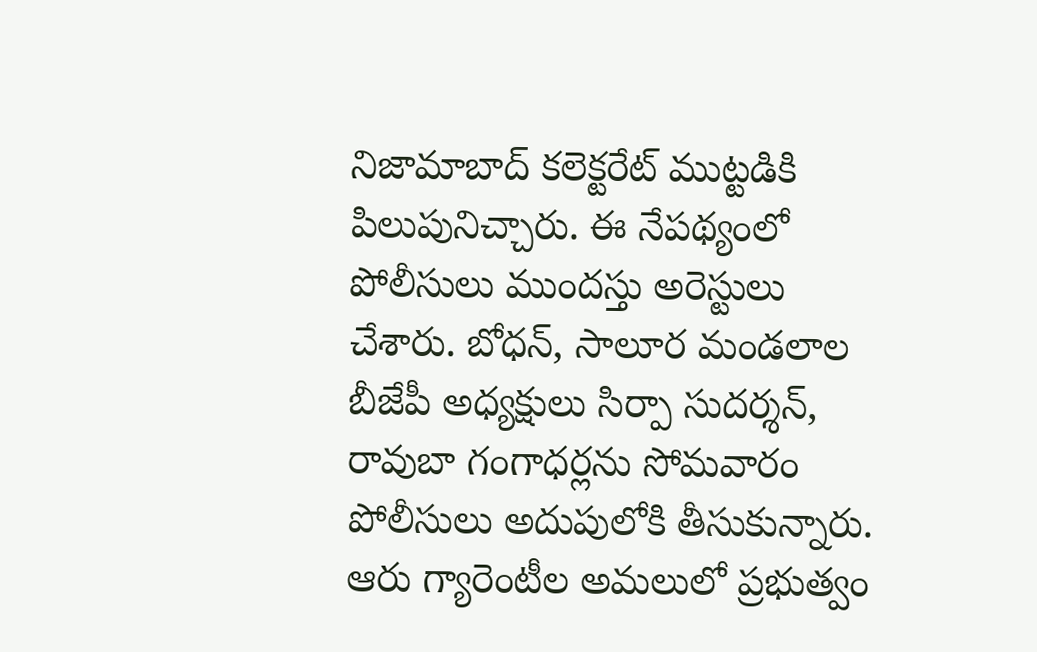నిజామాబాద్ కలెక్టరేట్ ముట్టడికి పిలుపునిచ్చారు. ఈ నేపథ్యంలో పోలీసులు ముందస్తు అరెస్టులు చేశారు. బోధన్, సాలూర మండలాల బీజేపీ అధ్యక్షులు సిర్పా సుదర్శన్, రావుబా గంగాధర్లను సోమవారం పోలీసులు అదుపులోకి తీసుకున్నారు. ఆరు గ్యారెంటీల అమలులో ప్రభుత్వం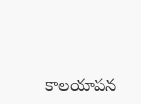కాలయాపన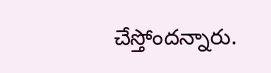చేస్తోందన్నారు.